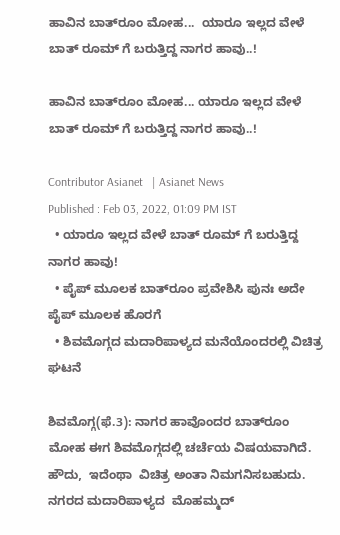ಹಾವಿನ ಬಾತ್‌ರೂಂ ಮೋಹ...  ಯಾರೂ ಇಲ್ಲದ ವೇಳೆ ಬಾತ್ ರೂಮ್ ಗೆ ಬರುತ್ತಿದ್ದ ನಾಗರ ಹಾವು..!

ಹಾವಿನ ಬಾತ್‌ರೂಂ ಮೋಹ... ಯಾರೂ ಇಲ್ಲದ ವೇಳೆ ಬಾತ್ ರೂಮ್ ಗೆ ಬರುತ್ತಿದ್ದ ನಾಗರ ಹಾವು..!

Contributor Asianet   | Asianet News
Published : Feb 03, 2022, 01:09 PM IST
  • ಯಾರೂ ಇಲ್ಲದ ವೇಳೆ ಬಾತ್ ರೂಮ್ ಗೆ ಬರುತ್ತಿದ್ದ ನಾಗರ ಹಾವು!
  • ಪೈಪ್ ಮೂಲಕ ಬಾತ್‌ರೂಂ ಪ್ರವೇಶಿಸಿ ಪುನಃ ಅದೇ ಪೈಪ್ ಮೂಲಕ ಹೊರಗೆ
  • ಶಿವಮೊಗ್ಗದ ಮದಾರಿಪಾಳ್ಯದ ಮನೆಯೊಂದರಲ್ಲಿ ವಿಚಿತ್ರ ಘಟನೆ

ಶಿವಮೊಗ್ಗ(ಫೆ.3): ನಾಗರ ಹಾವೊಂದರ ಬಾತ್‌ರೂಂ ಮೋಹ ಈಗ ಶಿವಮೊಗ್ಗದಲ್ಲಿ ಚರ್ಚೆಯ ವಿಷಯವಾಗಿದೆ. ಹೌದು,  ಇದೆಂಥಾ  ವಿಚಿತ್ರ ಅಂತಾ ನಿಮಗನಿಸಬಹುದು. ನಗರದ ಮದಾರಿಪಾಳ್ಯದ  ಮೊಹಮ್ಮದ್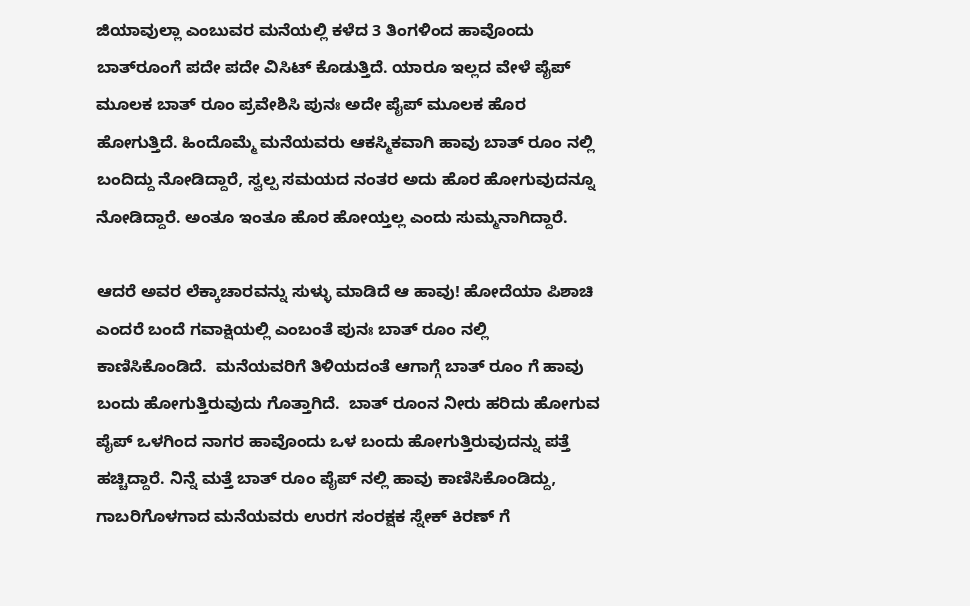ಜಿಯಾವುಲ್ಲಾ ಎಂಬುವರ ಮನೆಯಲ್ಲಿ ಕಳೆದ 3 ತಿಂಗಳಿಂದ ಹಾವೊಂದು ಬಾತ್‌ರೂಂಗೆ ಪದೇ ಪದೇ ವಿಸಿಟ್‌ ಕೊಡುತ್ತಿದೆ. ಯಾರೂ ಇಲ್ಲದ ವೇಳೆ ಪೈಪ್ ಮೂಲಕ ಬಾತ್ ರೂಂ ಪ್ರವೇಶಿಸಿ ಪುನಃ ಅದೇ ಪೈಪ್ ಮೂಲಕ ಹೊರ ಹೋಗುತ್ತಿದೆ. ಹಿಂದೊಮ್ಮೆ ಮನೆಯವರು ಆಕಸ್ಮಿಕವಾಗಿ ಹಾವು ಬಾತ್ ರೂಂ ನಲ್ಲಿ ಬಂದಿದ್ದು ನೋಡಿದ್ದಾರೆ, ಸ್ವಲ್ಪ ಸಮಯದ ನಂತರ ಅದು ಹೊರ ಹೋಗುವುದನ್ನೂ ನೋಡಿದ್ದಾರೆ. ಅಂತೂ ಇಂತೂ ಹೊರ ಹೋಯ್ತಲ್ಲ ಎಂದು ಸುಮ್ಮನಾಗಿದ್ದಾರೆ.

ಆದರೆ ಅವರ ಲೆಕ್ಕಾಚಾರವನ್ನು ಸುಳ್ಳು ಮಾಡಿದೆ ಆ ಹಾವು! ಹೋದೆಯಾ ಪಿಶಾಚಿ ಎಂದರೆ ಬಂದೆ ಗವಾಕ್ಷಿಯಲ್ಲಿ ಎಂಬಂತೆ ಪುನಃ ಬಾತ್ ರೂಂ ನಲ್ಲಿ ಕಾಣಿಸಿಕೊಂಡಿದೆ.  ಮನೆಯವರಿಗೆ ತಿಳಿಯದಂತೆ ಆಗಾಗ್ಗೆ ಬಾತ್ ರೂಂ ಗೆ ಹಾವು ಬಂದು ಹೋಗುತ್ತಿರುವುದು ಗೊತ್ತಾಗಿದೆ.  ಬಾತ್ ರೂಂನ ನೀರು ಹರಿದು ಹೋಗುವ ಪೈಪ್ ಒಳಗಿಂದ ನಾಗರ ಹಾವೊಂದು ಒಳ ಬಂದು ಹೋಗುತ್ತಿರುವುದನ್ನು ಪತ್ತೆ ಹಚ್ಚಿದ್ದಾರೆ. ನಿನ್ನೆ ಮತ್ತೆ ಬಾತ್ ರೂಂ ಪೈಪ್ ನಲ್ಲಿ ಹಾವು ಕಾಣಿಸಿಕೊಂಡಿದ್ದು,  ಗಾಬರಿಗೊಳಗಾದ ಮನೆಯವರು ಉರಗ ಸಂರಕ್ಷಕ ಸ್ನೇಕ್ ಕಿರಣ್ ಗೆ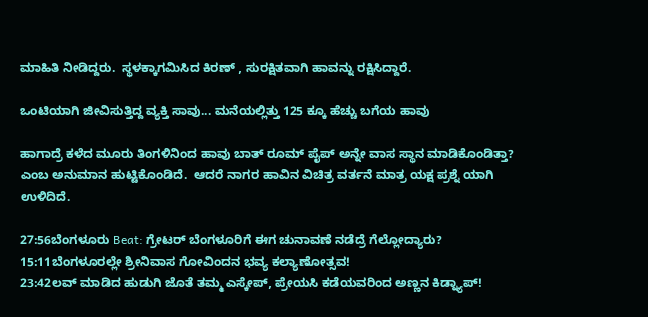ಮಾಹಿತಿ ನೀಡಿದ್ದರು.  ಸ್ಥಳಕ್ಕಾಗಮಿಸಿದ ಕಿರಣ್ , ಸುರಕ್ಷಿತವಾಗಿ ಹಾವನ್ನು ರಕ್ಷಿಸಿದ್ದಾರೆ.

ಒಂಟಿಯಾಗಿ ಜೀವಿಸುತ್ತಿದ್ದ ವ್ಯಕ್ತಿ ಸಾವು... ಮನೆಯಲ್ಲಿತ್ತು 125 ಕ್ಕೂ ಹೆಚ್ಚು ಬಗೆಯ ಹಾವು

ಹಾಗಾದ್ರೆ ಕಳೆದ ಮೂರು ತಿಂಗಳಿನಿಂದ ಹಾವು ಬಾತ್ ರೂಮ್ ಪೈಪ್ ಅನ್ನೇ ವಾಸ ಸ್ಥಾನ ಮಾಡಿಕೊಂಡಿತ್ತಾ? ಎಂಬ ಅನುಮಾನ ಹುಟ್ಟಿಕೊಂಡಿದೆ.  ಆದರೆ ನಾಗರ ಹಾವಿನ ವಿಚಿತ್ರ ವರ್ತನೆ ಮಾತ್ರ ಯಕ್ಷ ಪ್ರಶ್ನೆ ಯಾಗಿ ಉಳಿದಿದೆ.

27:56ಬೆಂಗಳೂರು Beat: ಗ್ರೇಟರ್ ಬೆಂಗಳೂರಿಗೆ ಈಗ ಚುನಾವಣೆ ನಡೆದ್ರೆ ಗೆಲ್ಲೋದ್ಯಾರು?
15:11ಬೆಂಗಳೂರಲ್ಲೇ ಶ್ರೀನಿವಾಸ ಗೋವಿಂದನ ಭವ್ಯ ಕಲ್ಯಾಣೋತ್ಸವ!
23:42ಲವ್ ಮಾಡಿದ ಹುಡುಗಿ ಜೊತೆ ತಮ್ಮ ಎಸ್ಕೇಪ್, ಪ್ರೇಯಸಿ ಕಡೆಯವರಿಂದ ಅಣ್ಣನ ಕಿಡ್ನ್ಯಾಪ್!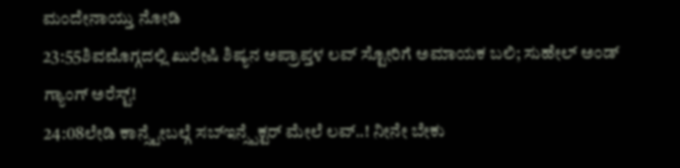ಮಂದೇನಾಯ್ತು ನೋಡಿ
23:55ಶಿವಮೊಗ್ಗದಲ್ಲಿ ಖುರೇಷಿ ಶಿಷ್ಯನ ಅಪ್ರಾಪ್ತಳ ಲವ್ ಸ್ಟೋರಿಗೆ ಅಮಾಯಕ ಬಲಿ; ಸುಹೇಲ್ ಅಂಡ್ ಗ್ಯಾಂಗ್ ಅರೆಸ್ಟ್!
24:08ಲೇಡಿ ಕಾನ್ಸ್ಟೇಬಲ್ಗೆ ಸಬ್ಇನ್ಸ್ಪೆಕ್ಟರ್ ಮೇಲೆ ಲವ್..! ನೀನೇ ಬೇಕು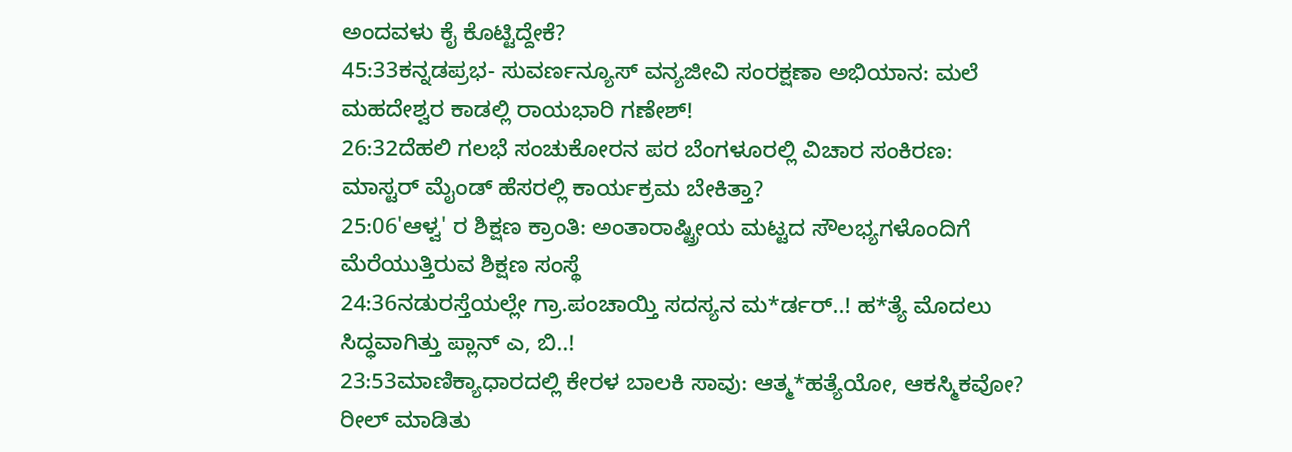ಅಂದವಳು ಕೈ ಕೊಟ್ಟಿದ್ದೇಕೆ?
45:33ಕನ್ನಡಪ್ರಭ- ಸುವರ್ಣನ್ಯೂಸ್‌ ವನ್ಯಜೀವಿ ಸಂರಕ್ಷಣಾ ಅಭಿಯಾನ: ಮಲೆ ಮಹದೇಶ್ವರ ಕಾಡಲ್ಲಿ ರಾಯಭಾರಿ ಗಣೇಶ್!
26:32ದೆಹಲಿ ಗಲಭೆ ಸಂಚುಕೋರನ ಪರ ಬೆಂಗಳೂರಲ್ಲಿ ವಿಚಾರ ಸಂಕಿರಣ: ಮಾಸ್ಟರ್ ಮೈಂಡ್ ಹೆಸರಲ್ಲಿ ಕಾರ್ಯಕ್ರಮ ಬೇಕಿತ್ತಾ?
25:06'ಆಳ್ವ' ರ ಶಿಕ್ಷಣ ಕ್ರಾಂತಿ: ಅಂತಾರಾಷ್ಟ್ರೀಯ ಮಟ್ಟದ ಸೌಲಭ್ಯಗಳೊಂದಿಗೆ ಮೆರೆಯುತ್ತಿರುವ ಶಿಕ್ಷಣ ಸಂಸ್ಥೆ
24:36ನಡುರಸ್ತೆಯಲ್ಲೇ ಗ್ರಾ.ಪಂಚಾಯ್ತಿ ಸದಸ್ಯನ ಮ*ರ್ಡರ್..! ಹ*ತ್ಯೆ ಮೊದಲು ಸಿದ್ಧವಾಗಿತ್ತು ಪ್ಲಾನ್‌ ಎ, ಬಿ..!
23:53ಮಾಣಿಕ್ಯಾಧಾರದಲ್ಲಿ ಕೇರಳ ಬಾಲಕಿ ಸಾವು: ಆತ್ಮ*ಹತ್ಯೆಯೋ, ಆಕಸ್ಮಿಕವೋ? ರೀಲ್ ಮಾಡಿತು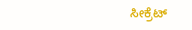ಸೀಕ್ರೆಟ್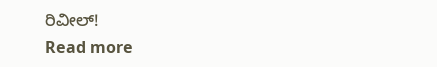ರಿವೀಲ್!
Read more